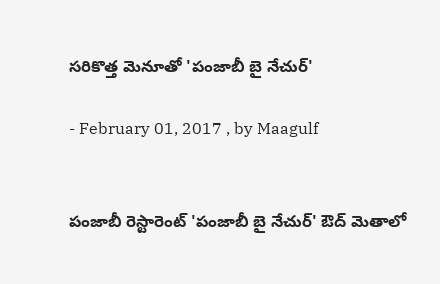సరికొత్త మెనూతో 'పంజాబీ బై నేచుర్‌'

- February 01, 2017 , by Maagulf


పంజాబీ రెస్టారెంట్‌ 'పంజాబీ బై నేచుర్‌' ఔద్‌ మెతాలో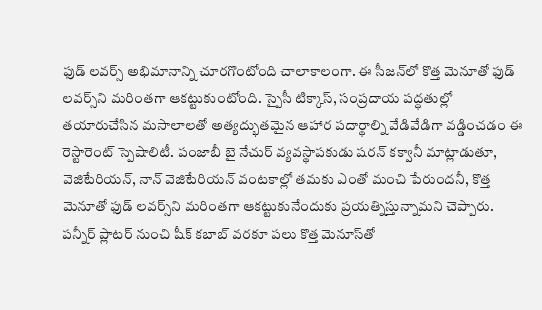ఫుడ్‌ లవర్స్‌ అభిమానాన్ని చూరగొంటోంది చాలాకాలంగా. ఈ సీజన్‌లో కొత్త మెనూతో ఫుడ్‌ లవర్స్‌ని మరింతగా ఆకట్టుకుంటోంది. స్పైసీ టిక్కాస్‌, సంప్రదాయ పద్ధతుల్లో తయారుచేసిన మసాలాలతో అత్యద్భుతమైన ఆహార పదార్థాల్ని వేడివేడిగా వడ్డించడం ఈ రెస్టారెంట్‌ స్పెషాలిటీ. పంజాబీ బై నేచుర్‌ వ్యవస్థాపకుడు షరన్‌ కక్వానీ మాట్లాడుతూ, వెజిటేరియన్‌, నాన్‌ వెజిటేరియన్‌ వంటకాల్లో తమకు ఎంతో మంచి పేరుందనీ, కొత్త మెనూతో ఫుడ్‌ లవర్స్‌ని మరింతగా ఆకట్టుకునేందుకు ప్రయత్నిస్తున్నామని చెప్పారు. పన్నీర్‌ ప్లాటర్‌ నుంచి షీక్‌ కబాబ్‌ వరకూ పలు కొత్త మెనూస్‌తో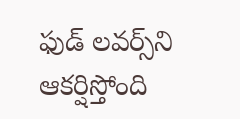ఫుడ్‌ లవర్స్‌ని ఆకర్షిస్తోంది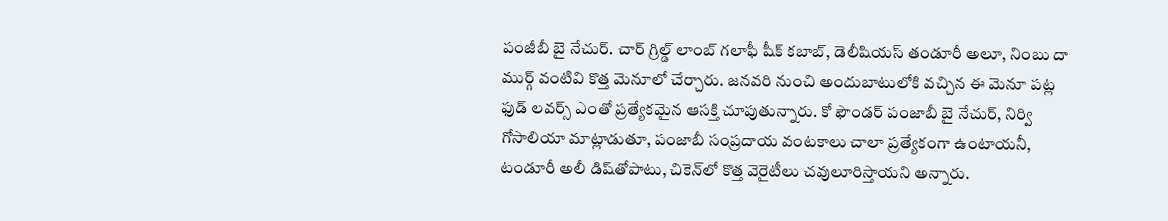పంజీబీ బై నేచుర్‌. చార్‌ గ్రిల్డ్‌ లాంబ్‌ గలాఫీ షీక్‌ కబాబ్‌, డెలీషియస్‌ తండూరీ అలూ, నింబు దా ముర్గ్‌ వంటివి కొత్త మెనూలో చేర్చారు. జనవరి నుంచి అందుబాటులోకి వచ్చిన ఈ మెనూ పట్ల ఫుడ్‌ లవర్స్‌ ఎంతో ప్రత్యేకమైన ఆసక్తి చూపుతున్నారు. కో ఫౌండర్‌ పంజాబీ బై నేచుర్‌, నిర్వి గోసాలియా మాట్లాడుతూ, పంజాబీ సంప్రదాయ వంటకాలు చాలా ప్రత్యేకంగా ఉంటాయనీ, టండూరీ అలీ డిష్‌తోపాటు, చికెన్‌లో కొత్త వెరైటీలు చవులూరిస్తాయని అన్నారు.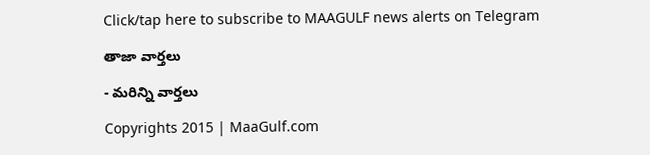Click/tap here to subscribe to MAAGULF news alerts on Telegram

తాజా వార్తలు

- మరిన్ని వార్తలు

Copyrights 2015 | MaaGulf.com